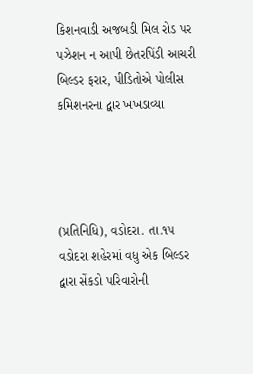કિશનવાડી અજબડી મિલ રોડ પર પઝેશન ન આપી છેતરપિંડી આચરી બિલ્ડર ફરાર, પીડિતોએ પોલીસ કમિશનરના દ્વાર ખખડાવ્યા




(પ્રતિનિધિ), વડોદરા. તા.૧૫
વડોદરા શહેરમાં વધુ એક બિલ્ડર દ્વારા સેંકડો પરિવારોની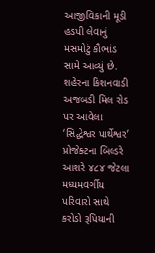આજીવિકાની મૂડી હડપી લેવાનું મસમોટું કૌભાંડ સામે આવ્યું છે. શહેરના કિશનવાડી અજબડી મિલ રોડ પર આવેલા ‘સિદ્ધેશ્વર પાર્થેશ્વર’ પ્રોજેક્ટના બિલ્ડરે આશરે ૪૮૪ જેટલા મધ્યમવર્ગીય પરિવારો સાથે કરોડો રૂપિયાની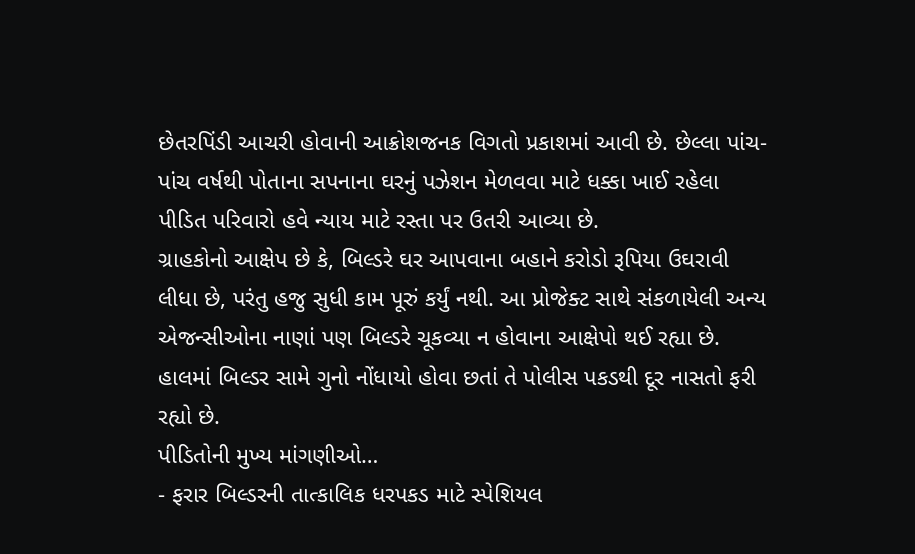છેતરપિંડી આચરી હોવાની આક્રોશજનક વિગતો પ્રકાશમાં આવી છે. છેલ્લા પાંચ-પાંચ વર્ષથી પોતાના સપનાના ઘરનું પઝેશન મેળવવા માટે ધક્કા ખાઈ રહેલા પીડિત પરિવારો હવે ન્યાય માટે રસ્તા પર ઉતરી આવ્યા છે.
ગ્રાહકોનો આક્ષેપ છે કે, બિલ્ડરે ઘર આપવાના બહાને કરોડો રૂપિયા ઉઘરાવી લીધા છે, પરંતુ હજુ સુધી કામ પૂરું કર્યું નથી. આ પ્રોજેક્ટ સાથે સંકળાયેલી અન્ય એજન્સીઓના નાણાં પણ બિલ્ડરે ચૂકવ્યા ન હોવાના આક્ષેપો થઈ રહ્યા છે. હાલમાં બિલ્ડર સામે ગુનો નોંધાયો હોવા છતાં તે પોલીસ પકડથી દૂર નાસતો ફરી રહ્યો છે.
પીડિતોની મુખ્ય માંગણીઓ…
- ફરાર બિલ્ડરની તાત્કાલિક ધરપકડ માટે સ્પેશિયલ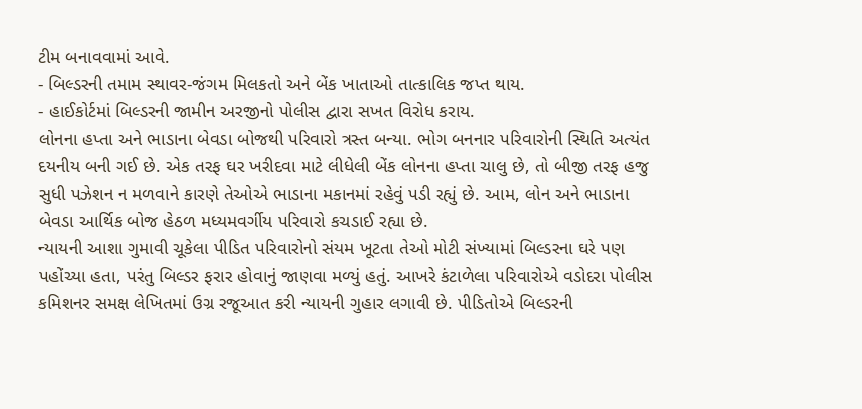ટીમ બનાવવામાં આવે.
- બિલ્ડરની તમામ સ્થાવર-જંગમ મિલકતો અને બેંક ખાતાઓ તાત્કાલિક જપ્ત થાય.
- હાઈકોર્ટમાં બિલ્ડરની જામીન અરજીનો પોલીસ દ્વારા સખત વિરોધ કરાય.
લોનના હપ્તા અને ભાડાના બેવડા બોજથી પરિવારો ત્રસ્ત બન્યા. ભોગ બનનાર પરિવારોની સ્થિતિ અત્યંત દયનીય બની ગઈ છે. એક તરફ ઘર ખરીદવા માટે લીધેલી બેંક લોનના હપ્તા ચાલુ છે, તો બીજી તરફ હજુ સુધી પઝેશન ન મળવાને કારણે તેઓએ ભાડાના મકાનમાં રહેવું પડી રહ્યું છે. આમ, લોન અને ભાડાના બેવડા આર્થિક બોજ હેઠળ મધ્યમવર્ગીય પરિવારો કચડાઈ રહ્યા છે.
ન્યાયની આશા ગુમાવી ચૂકેલા પીડિત પરિવારોનો સંયમ ખૂટતા તેઓ મોટી સંખ્યામાં બિલ્ડરના ઘરે પણ પહોંચ્યા હતા, પરંતુ બિલ્ડર ફરાર હોવાનું જાણવા મળ્યું હતું. આખરે કંટાળેલા પરિવારોએ વડોદરા પોલીસ કમિશનર સમક્ષ લેખિતમાં ઉગ્ર રજૂઆત કરી ન્યાયની ગુહાર લગાવી છે. પીડિતોએ બિલ્ડરની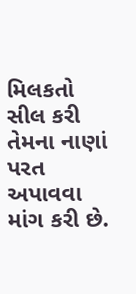મિલકતો સીલ કરી તેમના નાણાં પરત અપાવવા માંગ કરી છે.